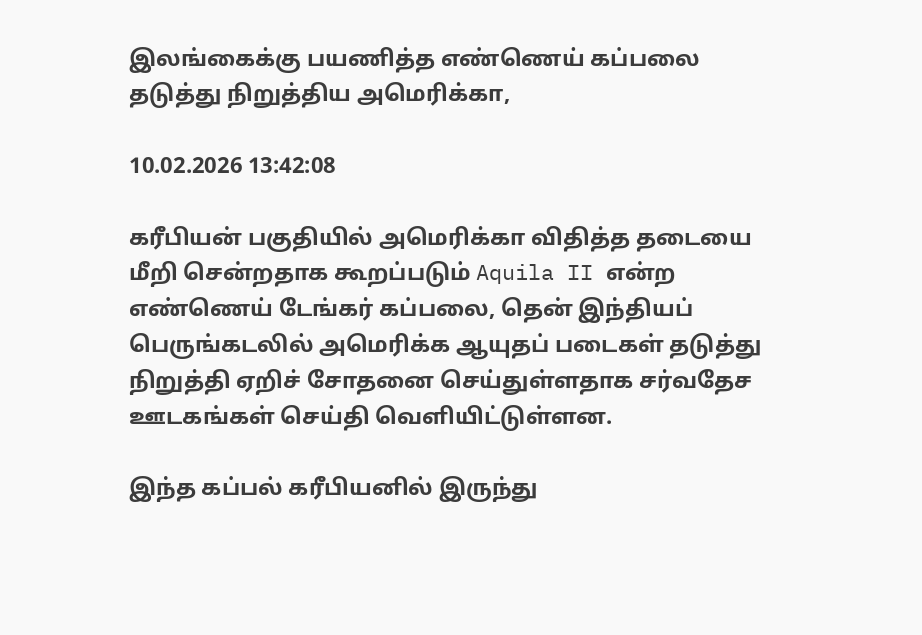இலங்கைக்கு பயணித்த எண்ணெய் கப்பலை தடுத்து நிறுத்திய அமெரிக்கா,

10.02.2026 13:42:08

கரீபியன் பகுதியில் அமெரிக்கா விதித்த தடையை மீறி சென்றதாக கூறப்படும் Aquila II என்ற எண்ணெய் டேங்கர் கப்பலை, தென் இந்தியப் பெருங்கடலில் அமெரிக்க ஆயுதப் படைகள் தடுத்து நிறுத்தி ஏறிச் சோதனை செய்துள்ளதாக சர்வதேச ஊடகங்கள் செய்தி வெளியிட்டுள்ளன.

இந்த கப்பல் கரீபியனில் இருந்து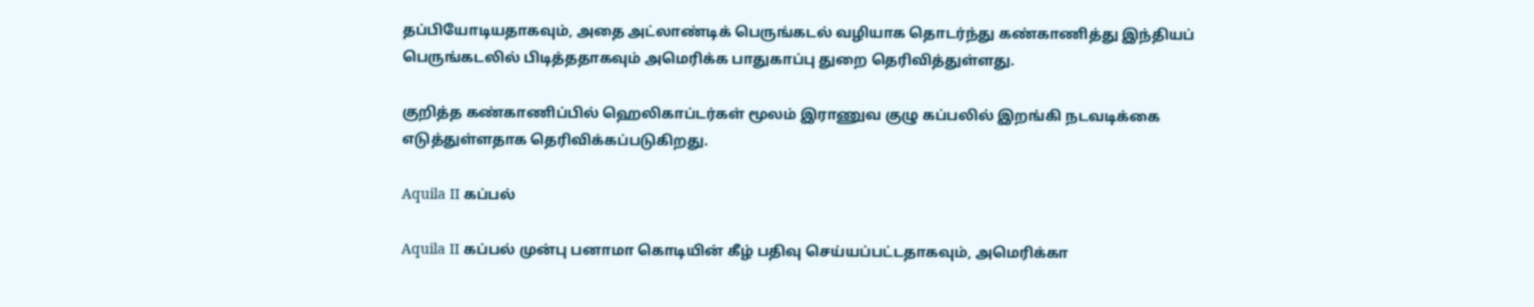தப்பியோடியதாகவும், அதை அட்லாண்டிக் பெருங்கடல் வழியாக தொடர்ந்து கண்காணித்து இந்தியப் பெருங்கடலில் பிடித்ததாகவும் அமெரிக்க பாதுகாப்பு துறை தெரிவித்துள்ளது.

குறித்த கண்காணிப்பில் ஹெலிகாப்டர்கள் மூலம் இராணுவ குழு கப்பலில் இறங்கி நடவடிக்கை எடுத்துள்ளதாக தெரிவிக்கப்படுகிறது.

Aquila II கப்பல்

Aquila II கப்பல் முன்பு பனாமா கொடியின் கீழ் பதிவு செய்யப்பட்டதாகவும், அமெரிக்கா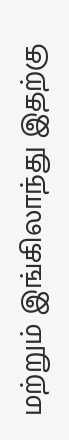மற்றும் இங்கிலாந்து இதற்கு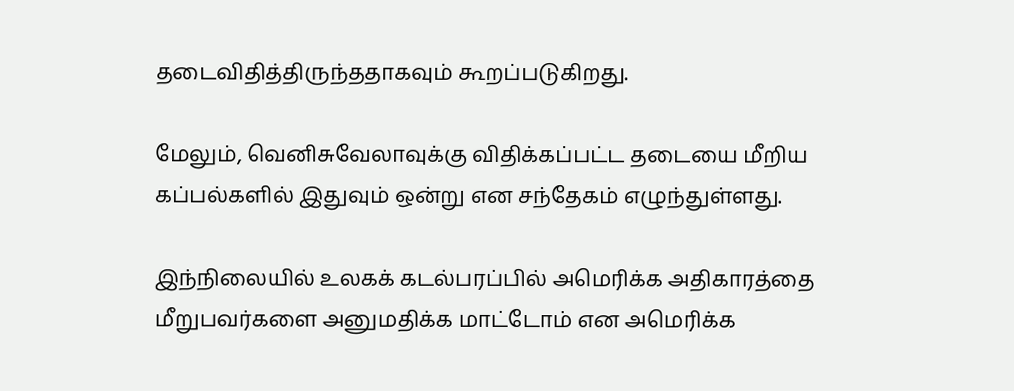தடைவிதித்திருந்ததாகவும் கூறப்படுகிறது.

மேலும், வெனிசுவேலாவுக்கு விதிக்கப்பட்ட தடையை மீறிய கப்பல்களில் இதுவும் ஒன்று என சந்தேகம் எழுந்துள்ளது.

இந்நிலையில் உலகக் கடல்பரப்பில் அமெரிக்க அதிகாரத்தை மீறுபவர்களை அனுமதிக்க மாட்டோம் என அமெரிக்க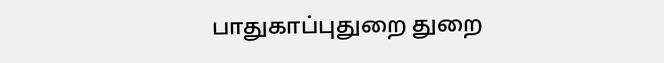பாதுகாப்புதுறை துறை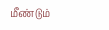மீண்டும்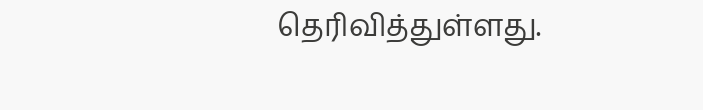தெரிவித்துள்ளது.